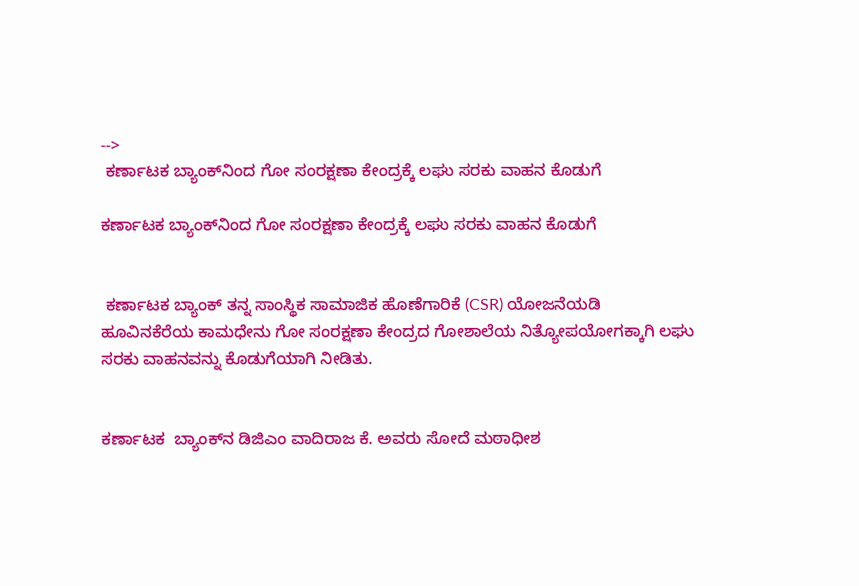-->
 ಕರ್ಣಾಟಕ ಬ್ಯಾಂಕ್‌ನಿಂದ ಗೋ ಸಂರಕ್ಷಣಾ ಕೇಂದ್ರಕ್ಕೆ ಲಘು ಸರಕು ವಾಹನ ಕೊಡುಗೆ

ಕರ್ಣಾಟಕ ಬ್ಯಾಂಕ್‌ನಿಂದ ಗೋ ಸಂರಕ್ಷಣಾ ಕೇಂದ್ರಕ್ಕೆ ಲಘು ಸರಕು ವಾಹನ ಕೊಡುಗೆ


 ಕರ್ಣಾಟಕ ಬ್ಯಾಂಕ್ ತನ್ನ ಸಾಂಸ್ಥಿಕ ಸಾಮಾಜಿಕ ಹೊಣೆಗಾರಿಕೆ (CSR) ಯೋಜನೆಯಡಿ ಹೂವಿನಕೆರೆಯ ಕಾಮಧೇನು ಗೋ ಸಂರಕ್ಷಣಾ ಕೇಂದ್ರದ ಗೋಶಾಲೆಯ ನಿತ್ಯೋಪಯೋಗಕ್ಕಾಗಿ ಲಘು ಸರಕು ವಾಹನವನ್ನು ಕೊಡುಗೆಯಾಗಿ ನೀಡಿತು.


ಕರ್ಣಾಟಕ  ಬ್ಯಾಂಕ್‌ನ ಡಿಜಿಎಂ ವಾದಿರಾಜ ಕೆ. ಅವರು ಸೋದೆ ಮಠಾಧೀಶ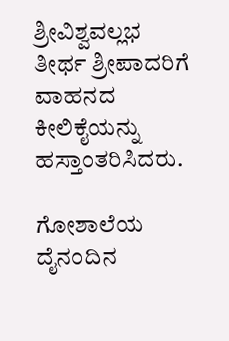ಶ್ರೀವಿಶ್ವವಲ್ಲಭ ತೀರ್ಥ ಶ್ರೀಪಾದರಿಗೆ ವಾಹನದ ಕೀಲಿಕೈಯನ್ನು ಹಸ್ತಾಂತರಿಸಿದರು.

ಗೋಶಾಲೆಯ ದೈನಂದಿನ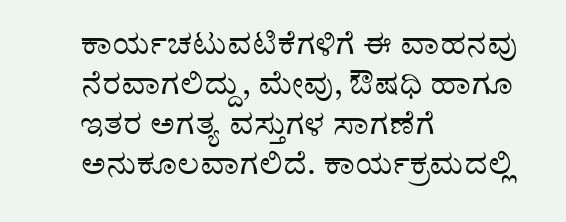ಕಾರ್ಯಚಟುವಟಿಕೆಗಳಿಗೆ ಈ ವಾಹನವು ನೆರವಾಗಲಿದ್ದು, ಮೇವು, ಔಷಧಿ ಹಾಗೂ ಇತರ ಅಗತ್ಯ ವಸ್ತುಗಳ ಸಾಗಣೆಗೆ ಅನುಕೂಲವಾಗಲಿದೆ. ಕಾರ್ಯಕ್ರಮದಲ್ಲಿ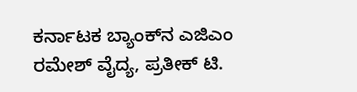ಕರ್ನಾಟಕ ಬ್ಯಾಂಕ್‌ನ ಎಜಿಎಂ ರಮೇಶ್ ವೈದ್ಯ, ಪ್ರತೀಕ್ ಟಿ.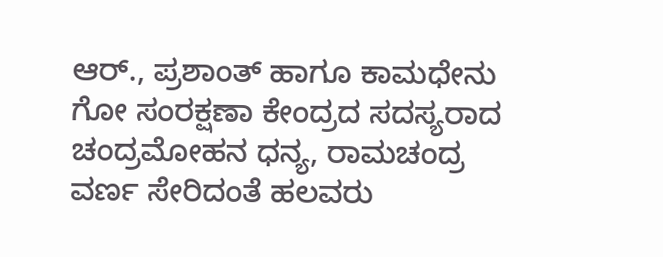ಆರ್., ಪ್ರಶಾಂತ್ ಹಾಗೂ ಕಾಮಧೇನು ಗೋ ಸಂರಕ್ಷಣಾ ಕೇಂದ್ರದ ಸದಸ್ಯರಾದ ಚಂದ್ರಮೋಹನ ಧನ್ಯ, ರಾಮಚಂದ್ರ ವರ್ಣ ಸೇರಿದಂತೆ ಹಲವರು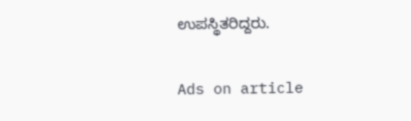ಉಪಸ್ಥಿತರಿದ್ದರು.

Ads on article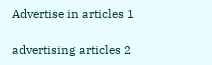Advertise in articles 1

advertising articles 2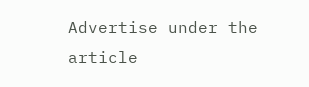Advertise under the article